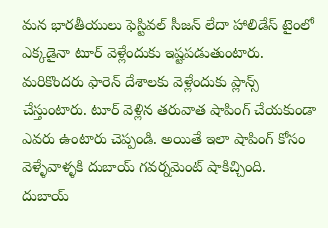మన భారతీయులు ఫెస్టివల్ సీజన్ లేదా హాలిడేస్ టైంలో ఎక్కడైనా టూర్ వెళ్లేందుకు ఇష్టపడుతుంటారు. మరికొందరు ఫారెన్ దేశాలకు వెళ్లేందుకు ప్లాన్స్ చేస్తుంటారు. టూర్ వెళ్లిన తరువాత షాపింగ్ చేయకుండా ఎవరు ఉంటారు చెప్పండి. అయితే ఇలా షాపింగ్ కోసం వెళ్ళేవాళ్ళకి దుబాయ్ గవర్నమెంట్ షాకిచ్చింది.
దుబాయ్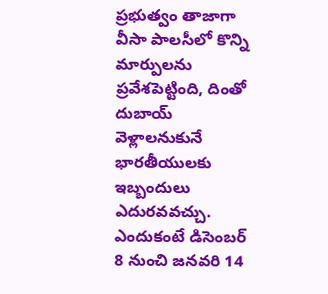ప్రభుత్వం తాజాగా వీసా పాలసీలో కొన్ని మార్పులను ప్రవేశపెట్టింది, దింతో దుబాయ్ వెళ్లాలనుకునే భారతీయులకు ఇబ్బందులు ఎదురవవచ్చు. ఎందుకంటే డిసెంబర్ 8 నుంచి జనవరి 14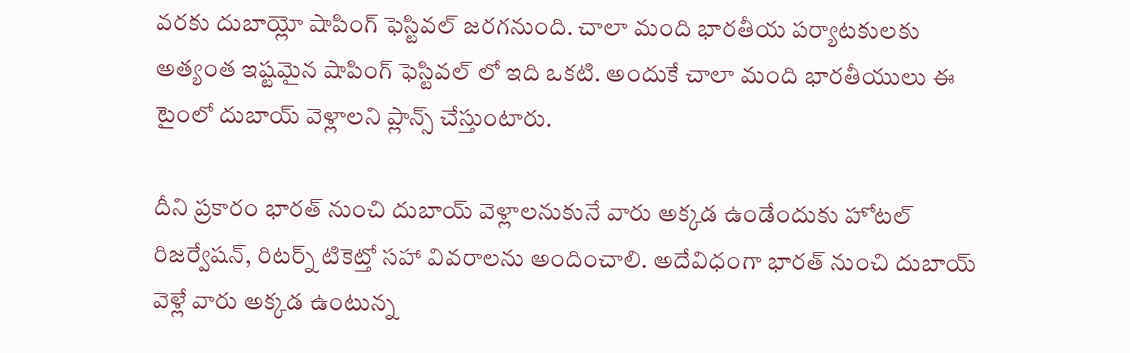వరకు దుబాయ్లో షాపింగ్ ఫెస్టివల్ జరగనుంది. చాలా మంది భారతీయ పర్యాటకులకు అత్యంత ఇష్టమైన షాపింగ్ ఫెస్టివల్ లో ఇది ఒకటి. అందుకే చాలా మంది భారతీయులు ఈ టైంలో దుబాయ్ వెళ్లాలని ప్లాన్స్ చేస్తుంటారు.

దీని ప్రకారం భారత్ నుంచి దుబాయ్ వెళ్లాలనుకునే వారు అక్కడ ఉండేందుకు హోటల్ రిజర్వేషన్, రిటర్న్ టికెట్తో సహా వివరాలను అందించాలి. అదేవిధంగా భారత్ నుంచి దుబాయ్ వెళ్లే వారు అక్కడ ఉంటున్న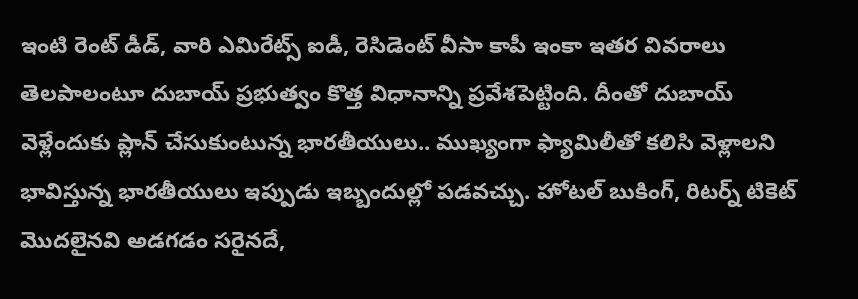ఇంటి రెంట్ డీడ్, వారి ఎమిరేట్స్ ఐడీ, రెసిడెంట్ వీసా కాపీ ఇంకా ఇతర వివరాలు తెలపాలంటూ దుబాయ్ ప్రభుత్వం కొత్త విధానాన్ని ప్రవేశపెట్టింది. దీంతో దుబాయ్ వెళ్లేందుకు ప్లాన్ చేసుకుంటున్న భారతీయులు.. ముఖ్యంగా ఫ్యామిలీతో కలిసి వెళ్లాలని భావిస్తున్న భారతీయులు ఇప్పుడు ఇబ్బందుల్లో పడవచ్చు. హోటల్ బుకింగ్, రిటర్న్ టికెట్ మొదలైనవి అడగడం సరైనదే,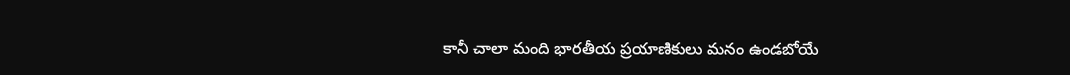కానీ చాలా మంది భారతీయ ప్రయాణికులు మనం ఉండబోయే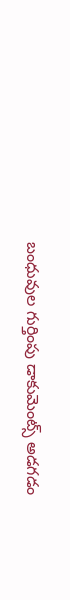బంధువుల గుర్తింపు డాకుమెంట్స్ అడగడం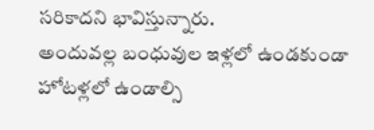సరికాదని భావిస్తున్నారు.
అందువల్ల బంధువుల ఇళ్లలో ఉండకుండా హోటళ్లలో ఉండాల్సి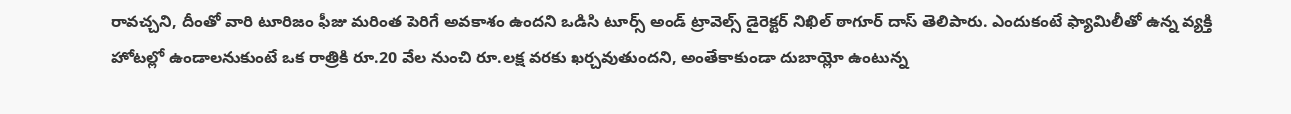రావచ్చని, దీంతో వారి టూరిజం ఫీజు మరింత పెరిగే అవకాశం ఉందని ఒడిసి టూర్స్ అండ్ ట్రావెల్స్ డైరెక్టర్ నిఖిల్ ఠాగూర్ దాస్ తెలిపారు. ఎందుకంటే ఫ్యామిలీతో ఉన్న వ్యక్తి హోటల్లో ఉండాలనుకుంటే ఒక రాత్రికి రూ.20 వేల నుంచి రూ.లక్ష వరకు ఖర్చవుతుందని, అంతేకాకుండా దుబాయ్లో ఉంటున్న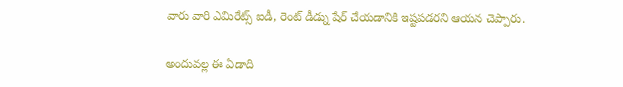వారు వారి ఎమిరేట్స్ ఐడీ, రెంట్ డీడ్ను షేర్ చేయడానికి ఇష్టపడరని ఆయన చెప్పారు.

అందువల్ల ఈ ఏడాది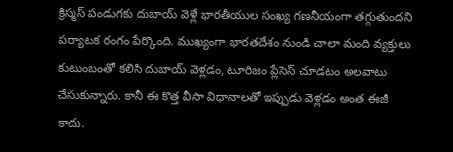క్రిస్మస్ పండుగకు దుబాయ్ వెళ్లే భారతీయుల సంఖ్య గణనీయంగా తగ్గుతుందని పర్యాటక రంగం పేర్కొంది. ముఖ్యంగా భారతదేశం నుండి చాలా మంది వ్యక్తులు కుటుంబంతో కలిసి దుబాయ్ వెళ్లడం, టూరిజం ప్లేసెస్ చూడటం అలవాటు చేసుకున్నారు. కానీ ఈ కొత్త వీసా విధానాలతో ఇప్పుడు వెళ్లడం అంత ఈజీ కాదు.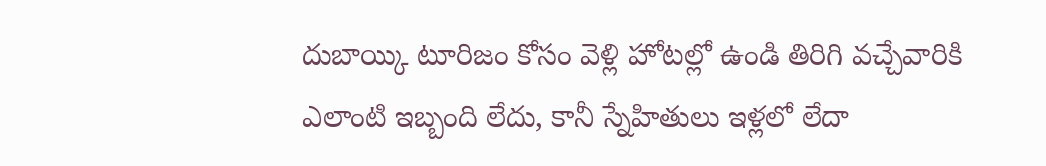దుబాయ్కి టూరిజం కోసం వెళ్లి హోటల్లో ఉండి తిరిగి వచ్చేవారికి ఎలాంటి ఇబ్బంది లేదు, కానీ స్నేహితులు ఇళ్లలో లేదా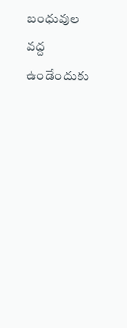బంధువుల వద్ద ఉండేందుకు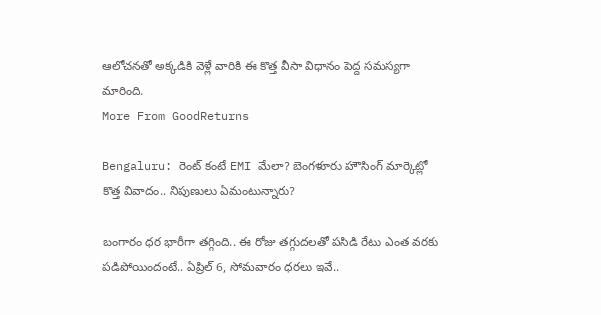ఆలోచనతో అక్కడికి వెళ్లే వారికి ఈ కొత్త వీసా విధానం పెద్ద సమస్యగా మారింది.
More From GoodReturns

Bengaluru: రెంట్ కంటే EMI మేలా? బెంగళూరు హౌసింగ్ మార్కెట్లో కొత్త వివాదం.. నిపుణులు ఏమంటున్నారు?

బంగారం ధర భారీగా తగ్గింది.. ఈ రోజు తగ్గుదలతో పసిడి రేటు ఎంత వరకు పడిపోయిందంటే.. ఏప్రిల్ 6, సోమవారం ధరలు ఇవే..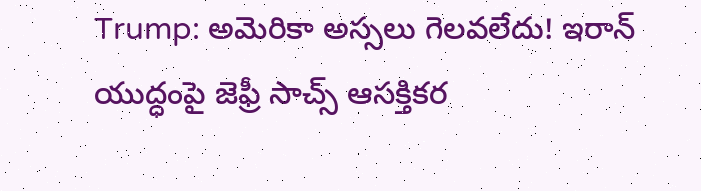Trump: అమెరికా అస్సలు గెలవలేదు! ఇరాన్ యుద్ధంపై జెఫ్రీ సాచ్స్ ఆసక్తికర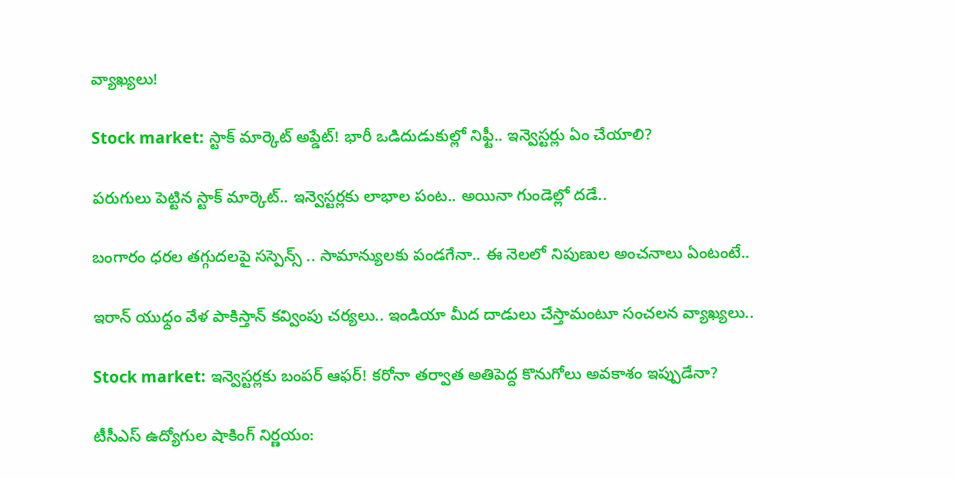వ్యాఖ్యలు!

Stock market: స్టాక్ మార్కెట్ అప్డేట్! భారీ ఒడిదుడుకుల్లో నిఫ్టీ.. ఇన్వెస్టర్లు ఏం చేయాలి?

పరుగులు పెట్టిన స్టాక్ మార్కెట్.. ఇన్వెస్టర్లకు లాభాల పంట.. అయినా గుండెల్లో దడే..

బంగారం ధరల తగ్గుదలపై సస్పెన్స్ .. సామాన్యులకు పండగేనా.. ఈ నెలలో నిపుణుల అంచనాలు ఏంటంటే..

ఇరాన్ యుధ్దం వేళ పాకిస్తాన్ కవ్వింపు చర్యలు.. ఇండియా మీద దాడులు చేస్తామంటూ సంచలన వ్యాఖ్యలు..

Stock market: ఇన్వెస్టర్లకు బంపర్ ఆఫర్! కరోనా తర్వాత అతిపెద్ద కొనుగోలు అవకాశం ఇప్పుడేనా?

టీసీఎస్ ఉద్యోగుల షాకింగ్ నిర్ణయం: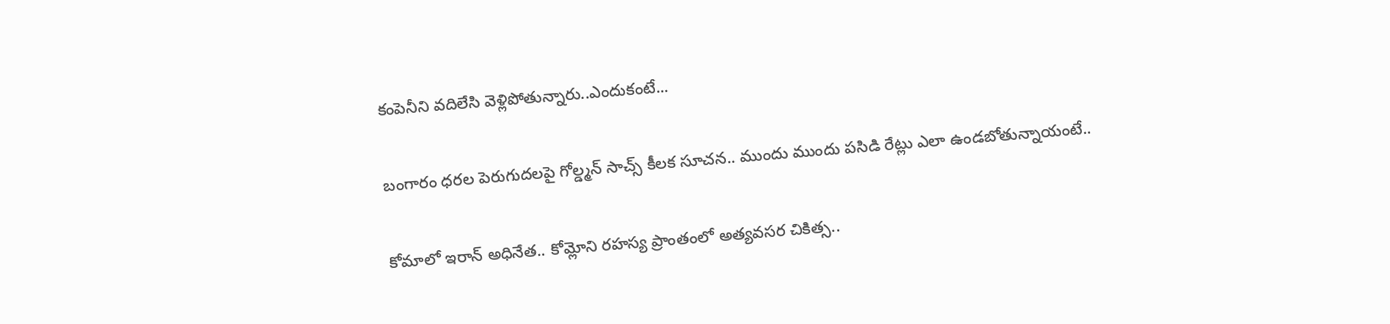కంపెనీని వదిలేసి వెళ్లిపోతున్నారు..ఎందుకంటే...

బంగారం ధరల పెరుగుదలపై గోల్డ్మన్ సాచ్స్ కీలక సూచన.. ముందు ముందు పసిడి రేట్లు ఎలా ఉండబోతున్నాయంటే..

కోమాలో ఇరాన్ అధినేత.. కోమ్లోని రహస్య ప్రాంతంలో అత్యవసర చికిత్స..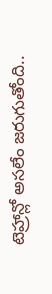టెహ్రాన్లో అసలేం జరుగుతోంది..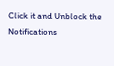Click it and Unblock the Notifications